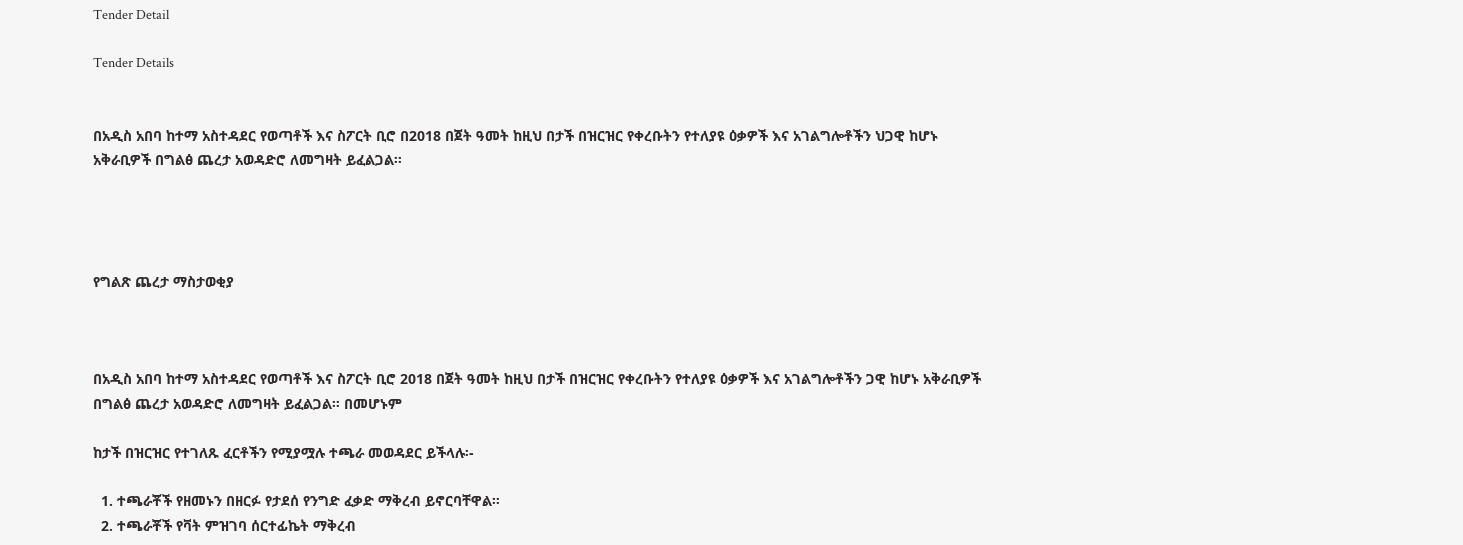Tender Detail

Tender Details


በአዲስ አበባ ከተማ አስተዳደር የወጣቶች እና ስፖርት ቢሮ በ2018 በጀት ዓመት ከዚህ በታች በዝርዝር የቀረቡትን የተለያዩ ዕቃዎች እና አገልግሎቶችን ህጋዊ ከሆኑ አቅራቢዎች በግልፅ ጨረታ አወዳድሮ ለመግዛት ይፈልጋል፡፡




የግልጽ ጨረታ ማስታወቂያ



በአዲስ አበባ ከተማ አስተዳደር የወጣቶች እና ስፖርት ቢሮ 2018 በጀት ዓመት ከዚህ በታች በዝርዝር የቀረቡትን የተለያዩ ዕቃዎች እና አገልግሎቶችን ጋዊ ከሆኑ አቅራቢዎች በግልፅ ጨረታ አወዳድሮ ለመግዛት ይፈልጋል፡፡ በመሆኑም

ከታች በዝርዝር የተገለጹ ፈርቶችን የሚያሟሉ ተጫራ መወዳደር ይችላሉ፡-

  1. ተጫራቾች የዘመኑን በዘርፉ የታደሰ የንግድ ፈቃድ ማቅረብ ይኖርባቸዋል፡፡
  2. ተጫራቾች የቫት ምዝገባ ሰርተፊኬት ማቅረብ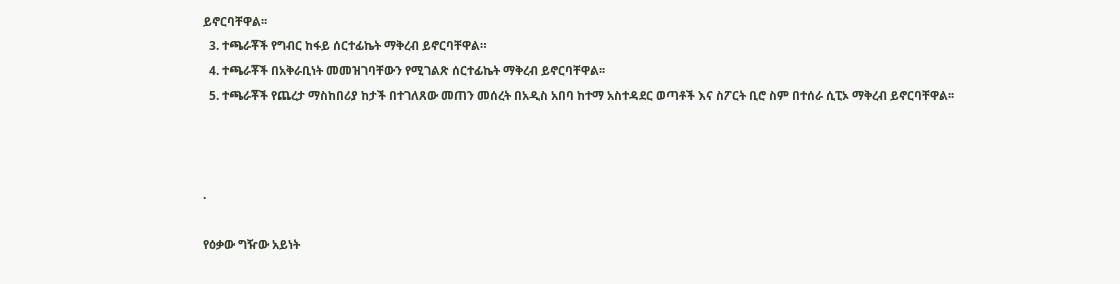ይኖርባቸዋል፡፡
  3. ተጫራቾች የግብር ከፋይ ሰርተፊኬት ማቅረብ ይኖርባቸዋል።
  4. ተጫራቾች በአቅራቢነት መመዝገባቸውን የሚገልጽ ሰርተፊኬት ማቅረብ ይኖርባቸዋል፡፡
  5. ተጫራቾች የጨረታ ማስከበሪያ ከታች በተገለጸው መጠን መሰረት በአዲስ አበባ ከተማ አስተዳደር ወጣቶች እና ስፖርት ቢሮ ስም በተሰራ ሲፒኦ ማቅረብ ይኖርባቸዋል፡፡



.

የዕቃው ግዥው አይነት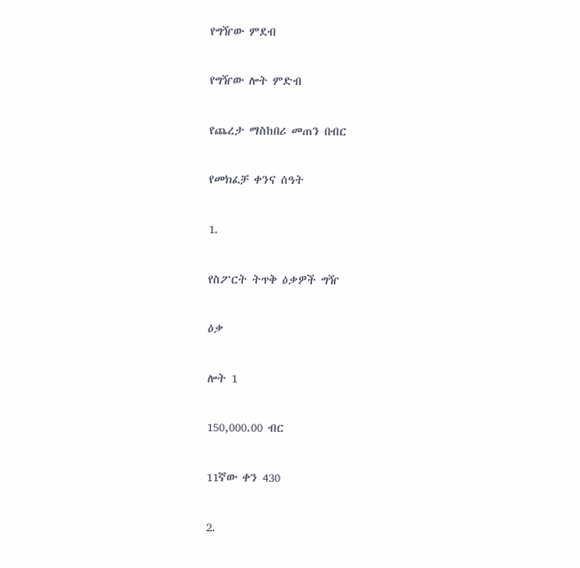የግዥው ምደብ

የግዥው ሎት ምድብ

የጨረታ ማስከበሪ መጠን በብር

የመክፈቻ ቀንና ሰዓት

1.

የስፖርት ትጥቅ ዕቃዎች ግዥ

ዕቃ

ሎት 1

150,000.00 ብር

11ኛው ቀን 430

2.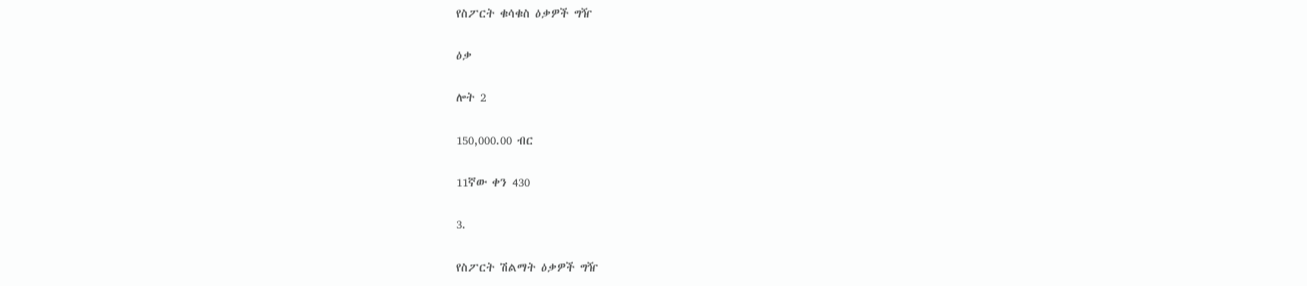የስፖርት ቁሳቁስ ዕቃዎች ግዥ

ዕቃ

ሎት 2

150,000.00 ብር

11ኛው ቀን 430

3.

የስፖርት ሽልማት ዕቃዎች ግዥ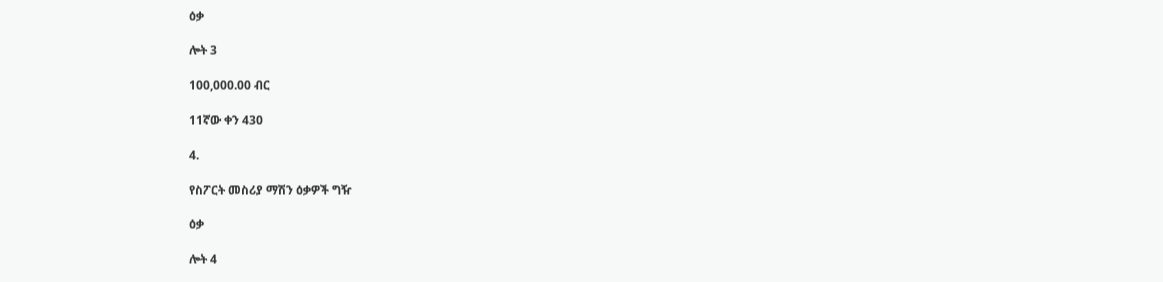ዕቃ

ሎት 3

100,000.00 ብር

11ኛው ቀን 430

4.

የስፖርት መስሪያ ማሽን ዕቃዎች ግዥ

ዕቃ

ሎት 4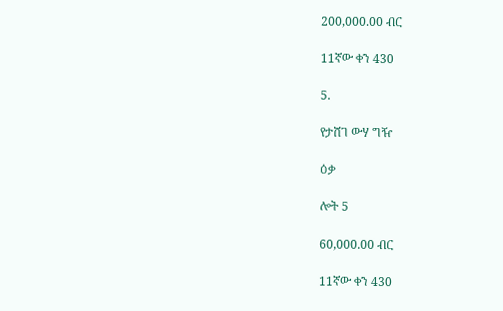200,000.00 ብር

11ኛው ቀን 430

5.

የታሸገ ውሃ ግዥ

ዕቃ

ሎት 5

60,000.00 ብር

11ኛው ቀን 430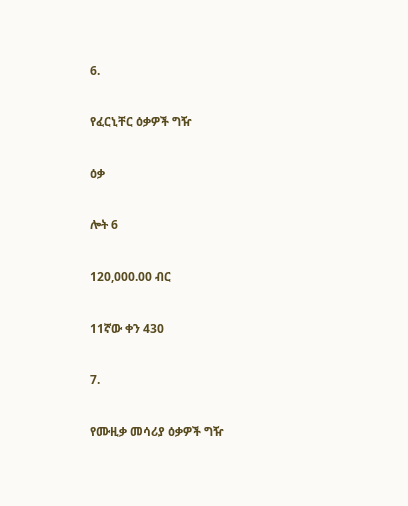6.

የፈርኒቸር ዕቃዎች ግዥ

ዕቃ

ሎት 6

120,000.00 ብር

11ኛው ቀን 430

7.

የሙዚቃ መሳሪያ ዕቃዎች ግዥ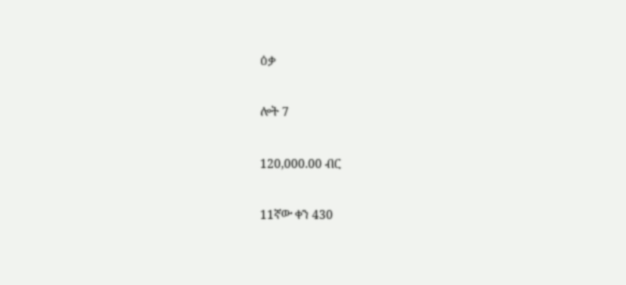ዕቃ

ሎት 7

120,000.00 ብር

11ኛው ቀን 430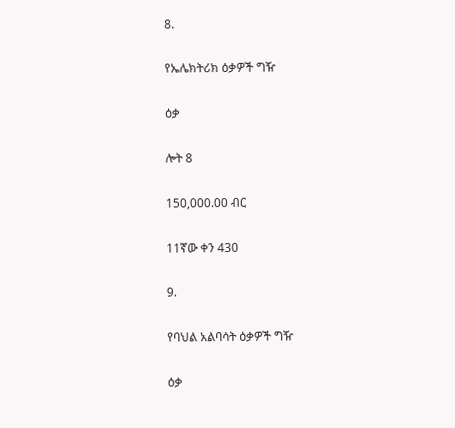8.

የኤሌክትሪክ ዕቃዎች ግዥ

ዕቃ

ሎት 8

150,000.00 ብር

11ኛው ቀን 430

9.

የባህል አልባሳት ዕቃዎች ግዥ

ዕቃ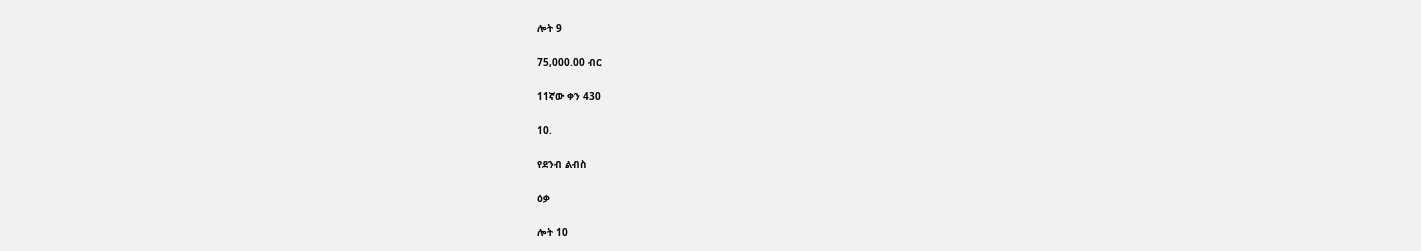ሎት 9

75,000.00 ብር

11ኛው ቀን 430

10.

የደንብ ልብስ

ዕቃ

ሎት 10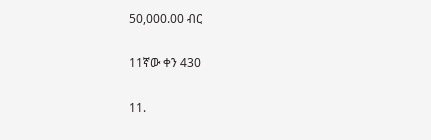50,000.00 ብር

11ኛው ቀን 430

11.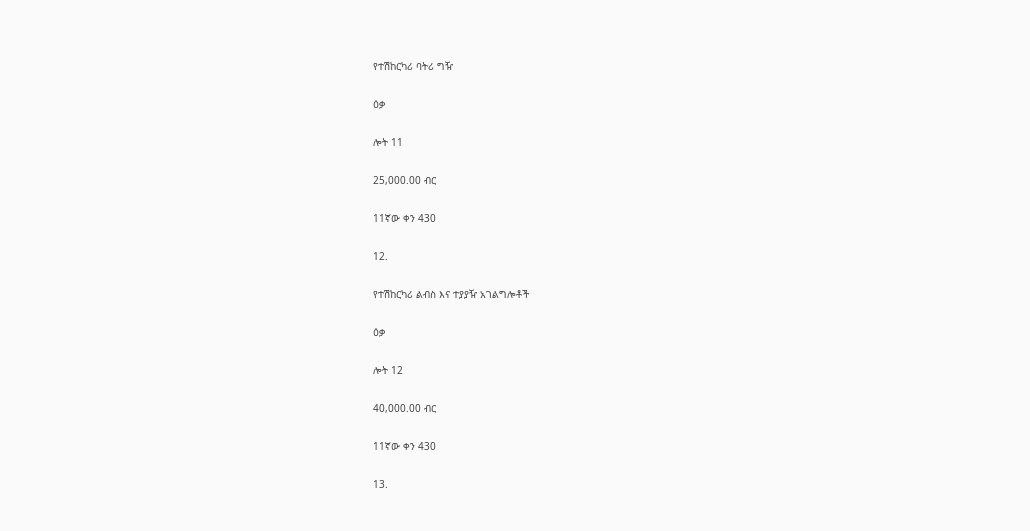የተሽከርካሪ ባትሪ ግዥ

ዕቃ

ሎት 11

25,000.00 ብር

11ኛው ቀን 430

12.

የተሽከርካሪ ልብስ እና ተያያዥ አገልግሎቶች

ዕቃ

ሎት 12

40,000.00 ብር

11ኛው ቀን 430

13.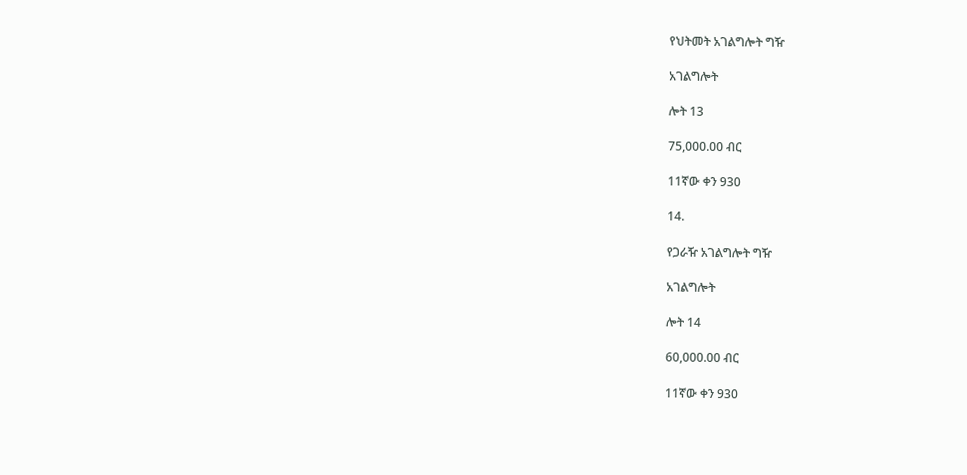የህትመት አገልግሎት ግዥ

አገልግሎት

ሎት 13

75,000.00 ብር

11ኛው ቀን 930

14.

የጋራዥ አገልግሎት ግዥ

አገልግሎት

ሎት 14

60,000.00 ብር

11ኛው ቀን 930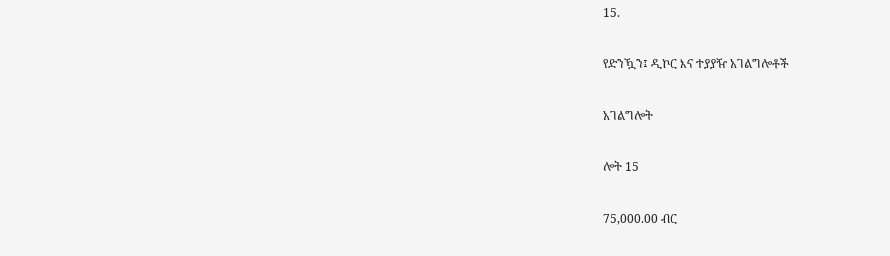15.

የድንዃን፤ ዲኮር እና ተያያዥ አገልግሎቶች

አገልግሎት

ሎት 15

75,000.00 ብር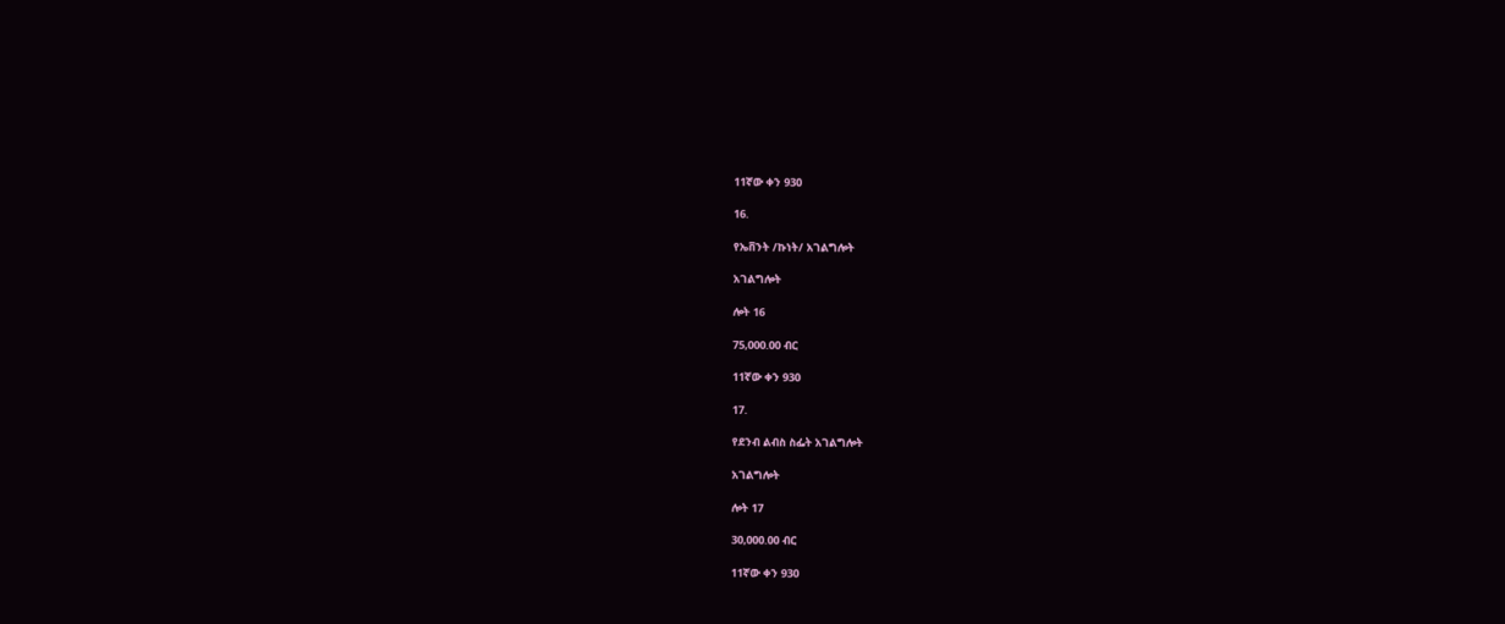11ኛው ቀን 930

16.

የኤቨንት /ኩነት/ አገልግሎት

አገልግሎት

ሎት 16

75,000.00 ብር

11ኛው ቀን 930

17.

የደንብ ልብስ ስፌት አገልግሎት

አገልግሎት

ሎት 17

30,000.00 ብር

11ኛው ቀን 930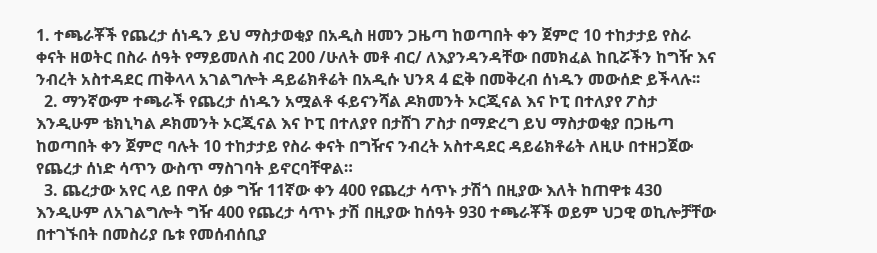1. ተጫራቾች የጨረታ ሰነዱን ይህ ማስታወቂያ በአዲስ ዘመን ጋዜጣ ከወጣበት ቀን ጀምሮ 10 ተከታታይ የስራ ቀናት ዘወትር በስራ ሰዓት የማይመለስ ብር 200 /ሁለት መቶ ብር/ ለእያንዳንዳቸው በመክፈል ከቢሯችን ከግዥ እና ንብረት አስተዳደር ጠቅላላ አገልግሎት ዳይሬክቶሬት በአዲሱ ህንጻ 4 ፎቅ በመቅረብ ሰነዱን መውሰድ ይችላሉ፡፡
  2. ማንኛውም ተጫራች የጨረታ ሰነዱን አሟልቶ ፋይናንሻል ዶክመንት ኦርጂናል እና ኮፒ በተለያየ ፖስታ እንዲሁም ቴክኒካል ዶክመንት ኦርጂናል እና ኮፒ በተለያየ በታሸገ ፖስታ በማድረግ ይህ ማስታወቂያ በጋዜጣ ከወጣበት ቀን ጀምሮ ባሉት 10 ተከታታይ የስራ ቀናት በግዥና ንብረት አስተዳደር ዳይሬክቶሬት ለዚሁ በተዘጋጀው የጨረታ ሰነድ ሳጥን ውስጥ ማስገባት ይኖርባቸዋል።
  3. ጨረታው አየር ላይ በዋለ ዕቃ ግዥ 11ኛው ቀን 400 የጨረታ ሳጥኑ ታሽጎ በዚያው እለት ከጠዋቱ 430 እንዲሁም ለአገልግሎት ግዥ 400 የጨረታ ሳጥኑ ታሽ በዚያው ከሰዓት 930 ተጫራቾች ወይም ህጋዊ ወኪሎቻቸው በተገኙበት በመስሪያ ቤቱ የመሰብሰቢያ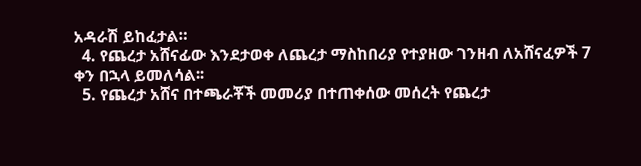አዳራሽ ይከፈታል።
  4. የጨረታ አሸናፊው እንደታወቀ ለጨረታ ማስከበሪያ የተያዘው ገንዘብ ለአሸናፈዎች 7 ቀን በኋላ ይመለሳል፡፡
  5. የጨረታ አሸና በተጫራቾች መመሪያ በተጠቀሰው መሰረት የጨረታ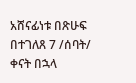አሸናፊነቱ በጽሁፍ በተገለጸ 7 /ሰባት/ ቀናት በኋላ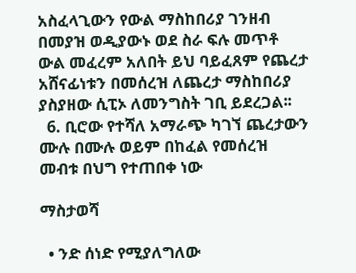አስፈላጊውን የውል ማስከበሪያ ገንዘብ በመያዝ ወዲያውኑ ወደ ስራ ፍሉ መጥቶ ውል መፈረም አለበት ይህ ባይፈጸም የጨረታ አሸናፊነቱን በመሰረዝ ለጨረታ ማስከበሪያ ያስያዘው ሲፒኦ ለመንግስት ገቢ ይደረጋል፡፡
  6. ቢሮው የተሻለ አማራጭ ካገኘ ጨረታውን ሙሉ በሙሉ ወይም በከፈል የመሰረዝ መብቱ በህግ የተጠበቀ ነው

ማስታወሻ

  • ንድ ሰነድ የሚያለግለው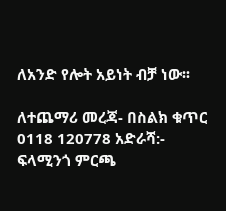ለአንድ የሎት አይነት ብቻ ነው፡፡

ለተጨማሪ መረጃ- በስልክ ቁጥር 0118 120778 አድራሻ:- ፍላሚንጎ ምርጫ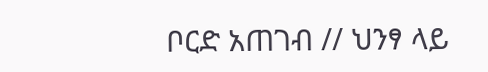ቦርድ አጠገብ // ህንፃ ላይ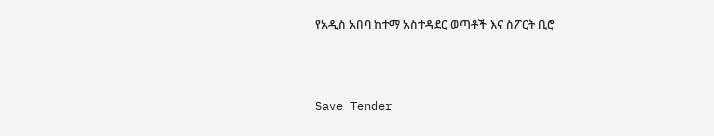የአዲስ አበባ ከተማ አስተዳደር ወጣቶች እና ስፖርት ቢሮ



Save Tender